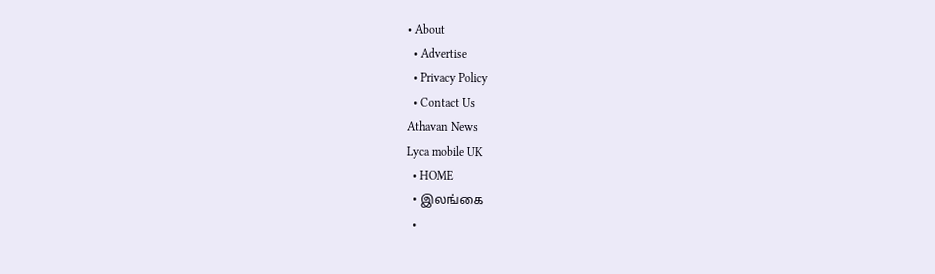• About
  • Advertise
  • Privacy Policy
  • Contact Us
Athavan News
Lyca mobile UK
  • HOME
  • இலங்கை
  •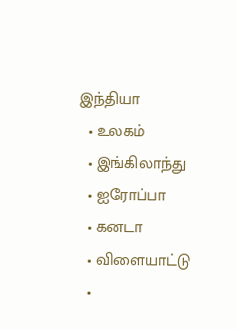இந்தியா
  • உலகம்
  • இங்கிலாந்து
  • ஐரோப்பா
  • கனடா
  • விளையாட்டு
  •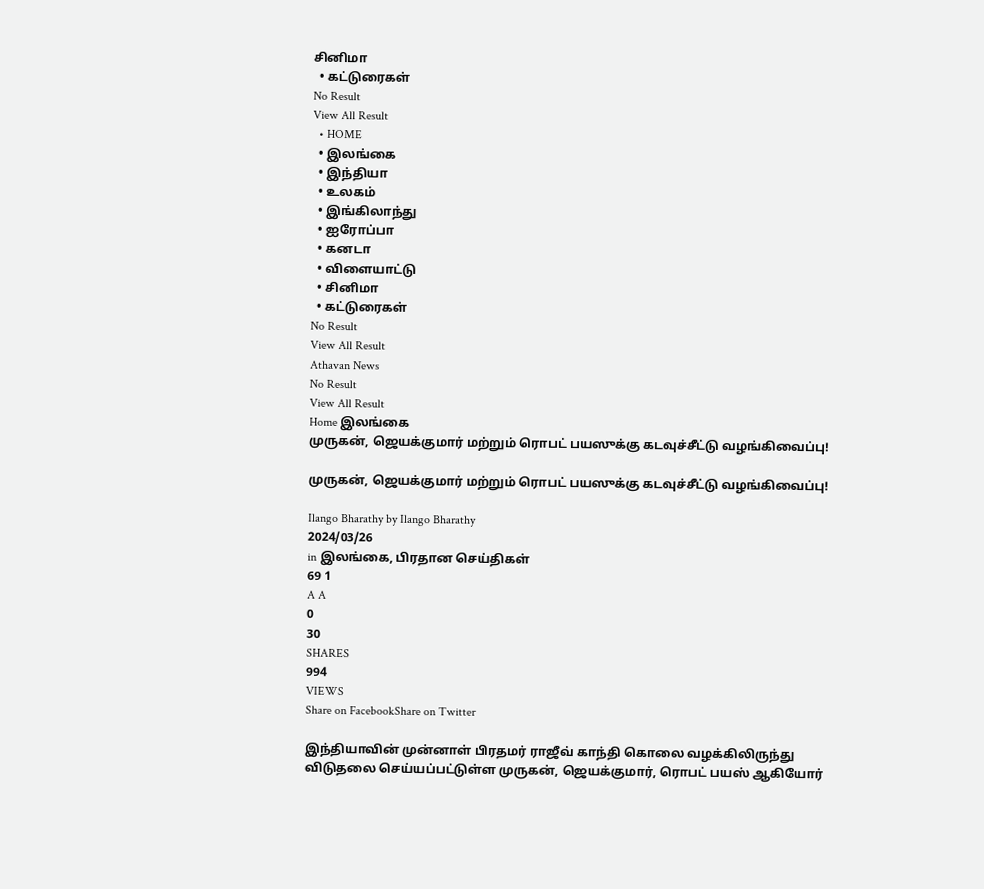சினிமா
  • கட்டுரைகள்
No Result
View All Result
  • HOME
  • இலங்கை
  • இந்தியா
  • உலகம்
  • இங்கிலாந்து
  • ஐரோப்பா
  • கனடா
  • விளையாட்டு
  • சினிமா
  • கட்டுரைகள்
No Result
View All Result
Athavan News
No Result
View All Result
Home இலங்கை
முருகன், ஜெயக்குமார் மற்றும் ரொபட் பயஸுக்கு கடவுச்சீட்டு வழங்கிவைப்பு!

முருகன், ஜெயக்குமார் மற்றும் ரொபட் பயஸுக்கு கடவுச்சீட்டு வழங்கிவைப்பு!

Ilango Bharathy by Ilango Bharathy
2024/03/26
in இலங்கை, பிரதான செய்திகள்
69 1
A A
0
30
SHARES
994
VIEWS
Share on FacebookShare on Twitter

இந்தியாவின் முன்னாள் பிரதமர் ராஜீவ் காந்தி கொலை வழக்கிலிருந்து விடுதலை செய்யப்பட்டுள்ள முருகன், ஜெயக்குமார், ரொபட் பயஸ் ஆகியோர்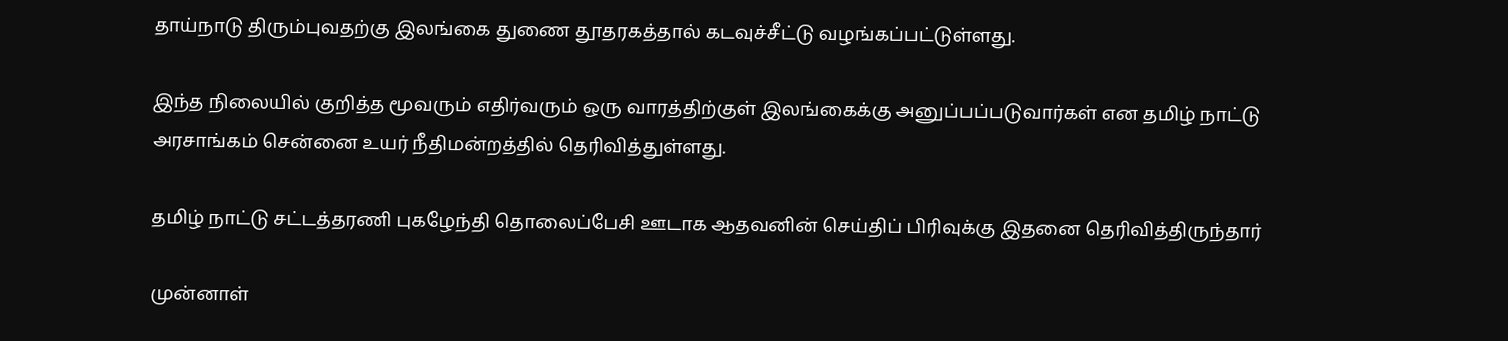தாய்நாடு திரும்புவதற்கு இலங்கை துணை தூதரகத்தால் கடவுச்சீட்டு வழங்கப்பட்டுள்ளது.

இந்த நிலையில் குறித்த மூவரும் எதிர்வரும் ஒரு வாரத்திற்குள் இலங்கைக்கு அனுப்பப்படுவார்கள் என தமிழ் நாட்டு அரசாங்கம் சென்னை உயர் நீதிமன்றத்தில் தெரிவித்துள்ளது.

தமிழ் நாட்டு சட்டத்தரணி புகழேந்தி தொலைப்பேசி ஊடாக ஆதவனின் செய்திப் பிரிவுக்கு இதனை தெரிவித்திருந்தார்

முன்னாள்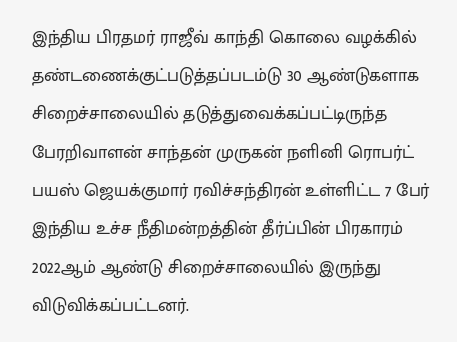இந்திய பிரதமர் ராஜீவ் காந்தி கொலை வழக்கில் தண்டணைக்குட்படுத்தப்படம்டு 30 ஆண்டுகளாக சிறைச்சாலையில் தடுத்துவைக்கப்பட்டிருந்த பேரறிவாளன் சாந்தன் முருகன் நளினி ரொபர்ட் பயஸ் ஜெயக்குமார் ரவிச்சந்திரன் உள்ளிட்ட 7 பேர் இந்திய உச்ச நீதிமன்றத்தின் தீர்ப்பின் பிரகாரம் 2022ஆம் ஆண்டு சிறைச்சாலையில் இருந்து விடுவிக்கப்பட்டனர்.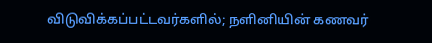விடுவிக்கப்பட்டவர்களில்; நளினியின் கணவர்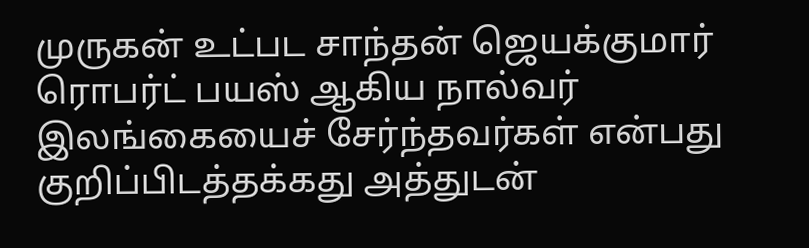முருகன் உட்பட சாந்தன் ஜெயக்குமார் ரொபர்ட் பயஸ் ஆகிய நால்வர் இலங்கையைச் சேர்ந்தவர்கள் என்பது குறிப்பிடத்தக்கது அத்துடன்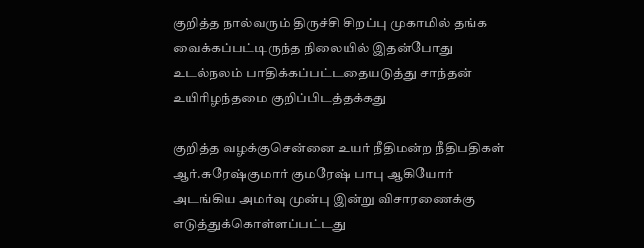குறித்த நால்வரும் திருச்சி சிறப்பு முகாமில் தங்க வைக்கப்பட்டிருந்த நிலையில் இதன்போது உடல்நலம் பாதிக்கப்பட்டதையடுத்து சாந்தன் உயிரிழந்தமை குறிப்பிடத்தக்கது

குறித்த வழக்குசென்னை உயர் நீதிமன்ற நீதிபதிகள் ஆர்.சுரேஷ்குமார் குமரேஷ் பாபு ஆகியோர் அடங்கிய அமர்வு முன்பு இன்று விசாரணைக்கு எடுத்துக்கொள்ளப்பட்டது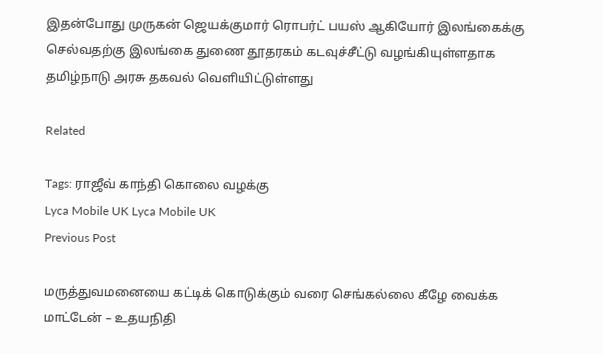இதன்போது முருகன் ஜெயக்குமார் ரொபர்ட் பயஸ் ஆகியோர் இலங்கைக்கு செல்வதற்கு இலங்கை துணை தூதரகம் கடவுச்சீட்டு வழங்கியுள்ளதாக தமிழ்நாடு அரசு தகவல் வெளியிட்டுள்ளது

Related

Tags: ராஜீவ் காந்தி கொலை வழக்கு
Lyca Mobile UK Lyca Mobile UK
Previous Post

மருத்துவமனையை கட்டிக் கொடுக்கும் வரை செங்கல்லை கீழே வைக்க மாட்டேன் – உதயநிதி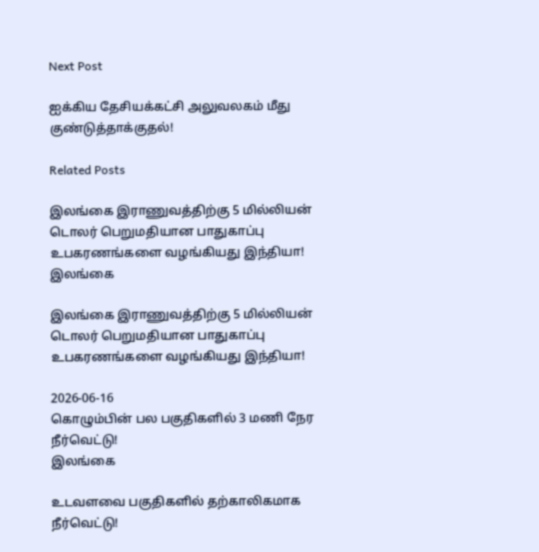Next Post

ஐக்கிய தேசியக்கட்சி அலுவலகம் மீது குண்டுத்தாக்குதல்!

Related Posts

இலங்கை இராணுவத்திற்கு 5 மில்லியன் டொலர் பெறுமதியான பாதுகாப்பு உபகரணங்களை வழங்கியது இந்தியா!
இலங்கை

இலங்கை இராணுவத்திற்கு 5 மில்லியன் டொலர் பெறுமதியான பாதுகாப்பு உபகரணங்களை வழங்கியது இந்தியா!

2026-06-16
கொழும்பின் பல பகுதிகளில் 3 மணி நேர நீர்வெட்டு!
இலங்கை

உடவளவை பகுதிகளில் தற்காலிகமாக நீர்வெட்டு!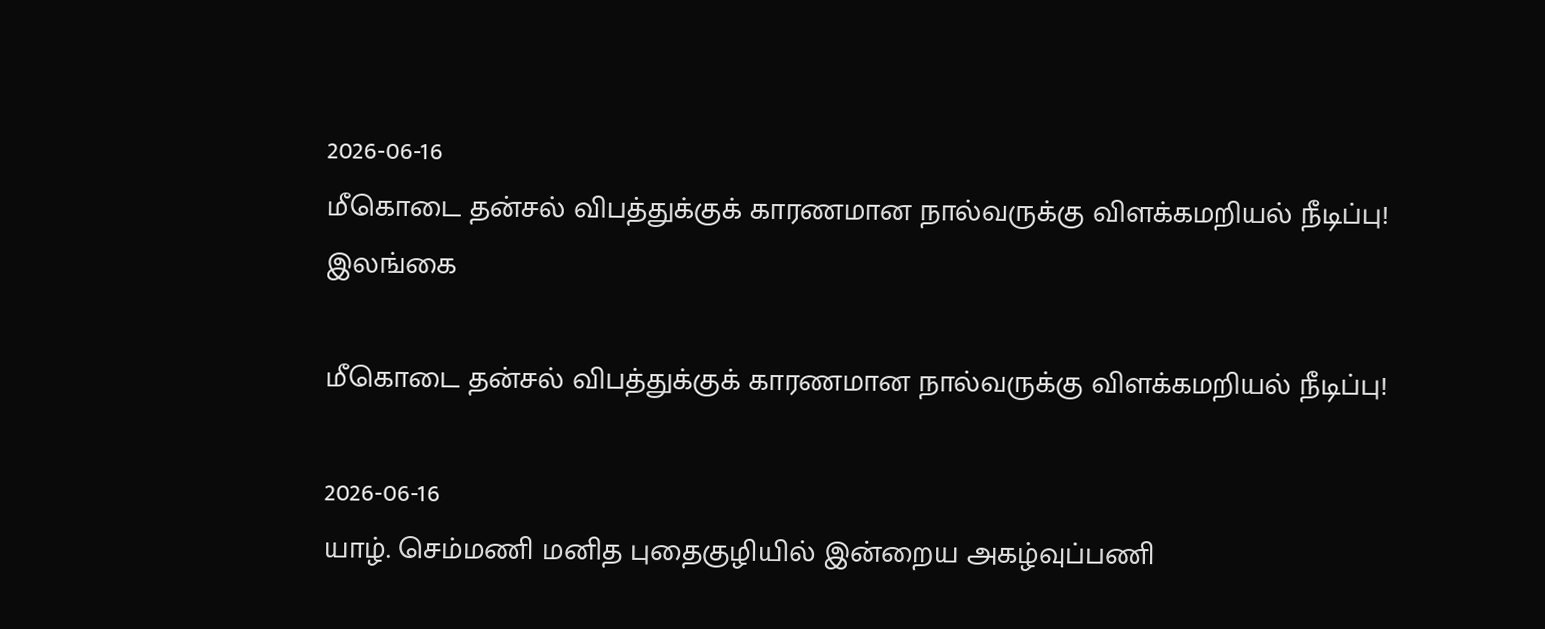2026-06-16
மீகொடை தன்சல் விபத்துக்குக் காரணமான நால்வருக்கு விளக்கமறியல் நீடிப்பு!
இலங்கை

மீகொடை தன்சல் விபத்துக்குக் காரணமான நால்வருக்கு விளக்கமறியல் நீடிப்பு!

2026-06-16
யாழ். செம்மணி மனித புதைகுழியில் இன்றைய அகழ்வுப்பணி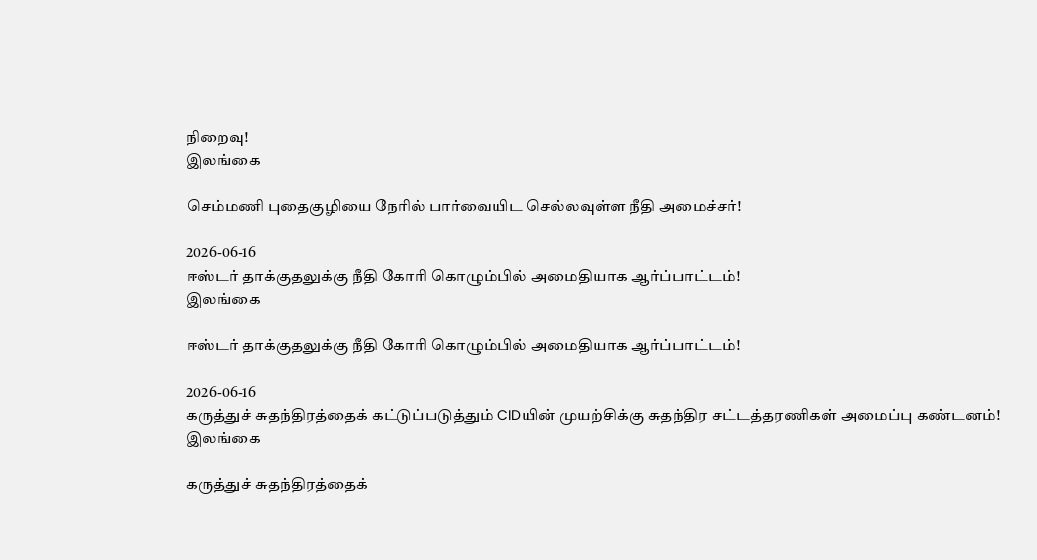நிறைவு!
இலங்கை

செம்மணி புதைகுழியை நேரில் பார்வையிட செல்லவுள்ள நீதி அமைச்சர்!

2026-06-16
ஈஸ்டர் தாக்குதலுக்கு நீதி கோரி கொழும்பில் அமைதியாக ஆர்ப்பாட்டம்!
இலங்கை

ஈஸ்டர் தாக்குதலுக்கு நீதி கோரி கொழும்பில் அமைதியாக ஆர்ப்பாட்டம்!

2026-06-16
கருத்துச் சுதந்திரத்தைக் கட்டுப்படுத்தும் CIDயின் முயற்சிக்கு சுதந்திர சட்டத்தரணிகள் அமைப்பு கண்டனம்!
இலங்கை

கருத்துச் சுதந்திரத்தைக்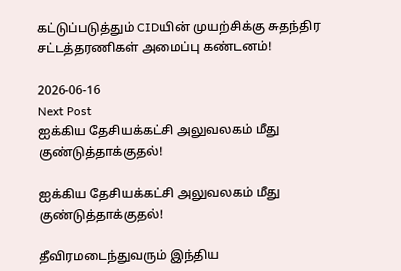கட்டுப்படுத்தும் CIDயின் முயற்சிக்கு சுதந்திர சட்டத்தரணிகள் அமைப்பு கண்டனம்!

2026-06-16
Next Post
ஐக்கிய தேசியக்கட்சி அலுவலகம் மீது குண்டுத்தாக்குதல்!

ஐக்கிய தேசியக்கட்சி அலுவலகம் மீது குண்டுத்தாக்குதல்!

தீவிரமடைந்துவரும் இந்திய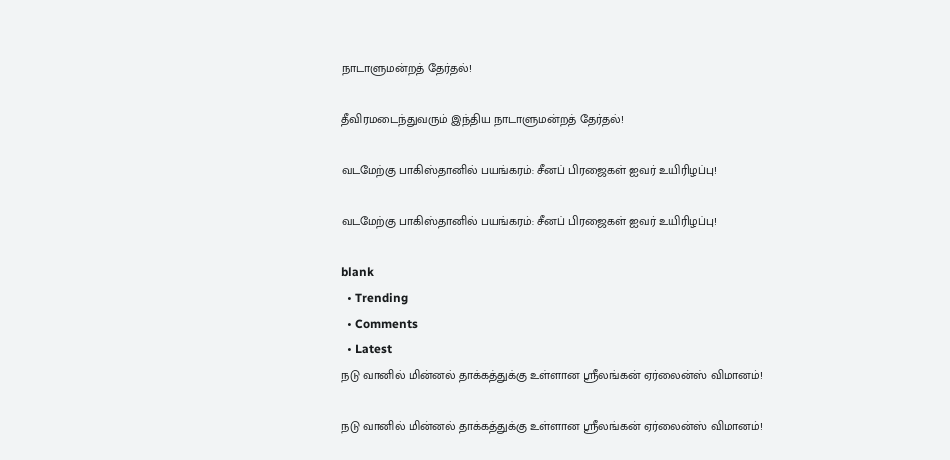நாடாளுமன்றத் தேர்தல்!

தீவிரமடைந்துவரும் இந்திய நாடாளுமன்றத் தேர்தல்!

வடமேற்கு பாகிஸ்தானில் பயங்கரம்: சீனப் பிரஜைகள் ஐவர் உயிரிழப்பு!

வடமேற்கு பாகிஸ்தானில் பயங்கரம்: சீனப் பிரஜைகள் ஐவர் உயிரிழப்பு!

blank
  • Trending
  • Comments
  • Latest
நடு வானில் மின்னல் தாக்கத்துக்கு உள்ளான ஸ்ரீலங்கன் ஏர்லைன்ஸ் விமானம்!

நடு வானில் மின்னல் தாக்கத்துக்கு உள்ளான ஸ்ரீலங்கன் ஏர்லைன்ஸ் விமானம்!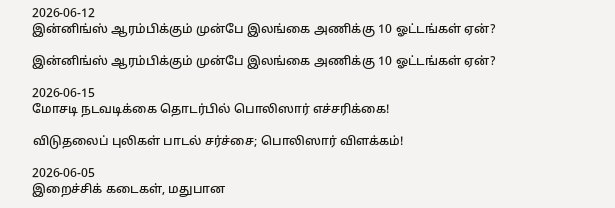2026-06-12
இன்னிங்ஸ் ஆரம்பிக்கும் முன்பே இலங்கை அணிக்கு 10 ஓட்டங்கள் ஏன்?

இன்னிங்ஸ் ஆரம்பிக்கும் முன்பே இலங்கை அணிக்கு 10 ஓட்டங்கள் ஏன்?

2026-06-15
மோசடி நடவடிக்கை தொடர்பில் பொலிஸார் எச்சரிக்கை!

விடுதலைப் புலிகள் பாடல் சர்ச்சை; பொலிஸார் விளக்கம்!

2026-06-05
இறைச்சிக் கடைகள், மதுபான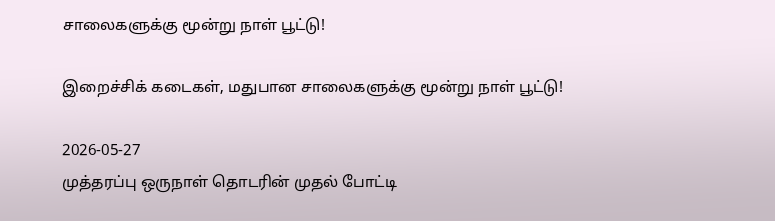சாலைகளுக்கு மூன்று நாள் பூட்டு!

இறைச்சிக் கடைகள், மதுபான சாலைகளுக்கு மூன்று நாள் பூட்டு!

2026-05-27
முத்தரப்பு ஒருநாள் தொடரின் முதல் போட்டி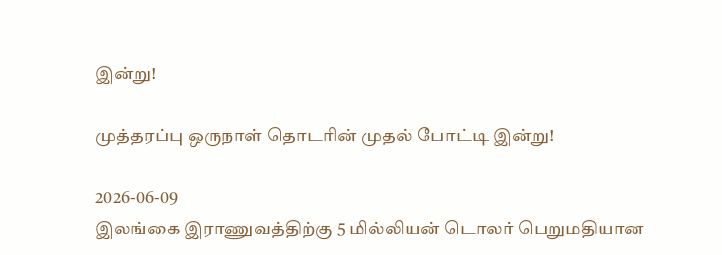இன்று!

முத்தரப்பு ஒருநாள் தொடரின் முதல் போட்டி இன்று!

2026-06-09
இலங்கை இராணுவத்திற்கு 5 மில்லியன் டொலர் பெறுமதியான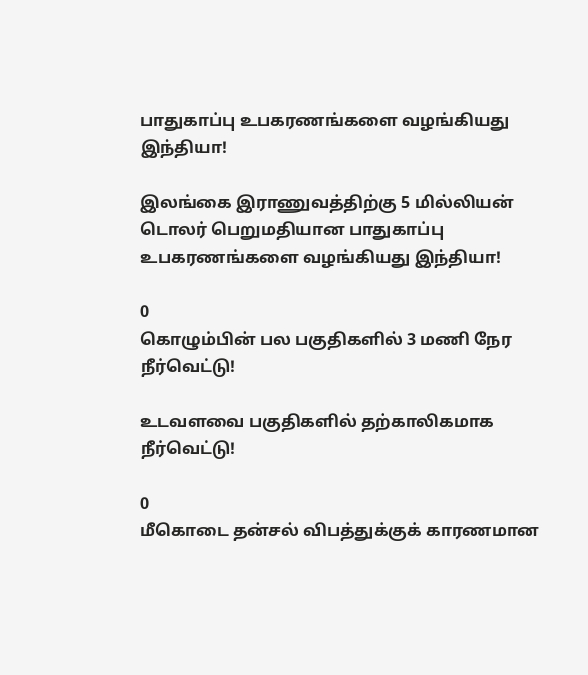பாதுகாப்பு உபகரணங்களை வழங்கியது இந்தியா!

இலங்கை இராணுவத்திற்கு 5 மில்லியன் டொலர் பெறுமதியான பாதுகாப்பு உபகரணங்களை வழங்கியது இந்தியா!

0
கொழும்பின் பல பகுதிகளில் 3 மணி நேர நீர்வெட்டு!

உடவளவை பகுதிகளில் தற்காலிகமாக நீர்வெட்டு!

0
மீகொடை தன்சல் விபத்துக்குக் காரணமான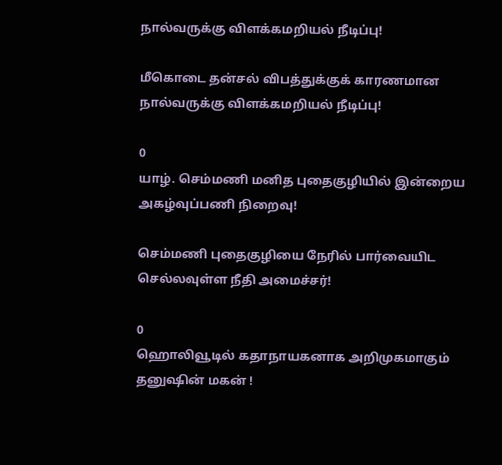நால்வருக்கு விளக்கமறியல் நீடிப்பு!

மீகொடை தன்சல் விபத்துக்குக் காரணமான நால்வருக்கு விளக்கமறியல் நீடிப்பு!

0
யாழ். செம்மணி மனித புதைகுழியில் இன்றைய அகழ்வுப்பணி நிறைவு!

செம்மணி புதைகுழியை நேரில் பார்வையிட செல்லவுள்ள நீதி அமைச்சர்!

0
ஹொலிவூடில் கதாநாயகனாக அறிமுகமாகும் தனுஷின் மகன் !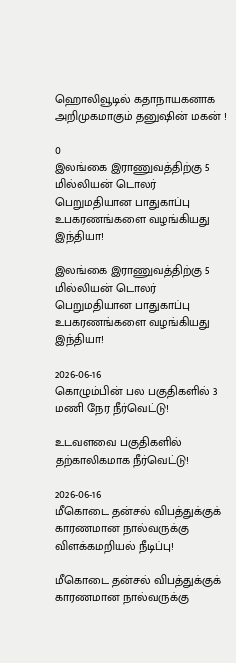ஹொலிவூடில் கதாநாயகனாக அறிமுகமாகும் தனுஷின் மகன் !

0
இலங்கை இராணுவத்திற்கு 5 மில்லியன் டொலர் பெறுமதியான பாதுகாப்பு உபகரணங்களை வழங்கியது இந்தியா!

இலங்கை இராணுவத்திற்கு 5 மில்லியன் டொலர் பெறுமதியான பாதுகாப்பு உபகரணங்களை வழங்கியது இந்தியா!

2026-06-16
கொழும்பின் பல பகுதிகளில் 3 மணி நேர நீர்வெட்டு!

உடவளவை பகுதிகளில் தற்காலிகமாக நீர்வெட்டு!

2026-06-16
மீகொடை தன்சல் விபத்துக்குக் காரணமான நால்வருக்கு விளக்கமறியல் நீடிப்பு!

மீகொடை தன்சல் விபத்துக்குக் காரணமான நால்வருக்கு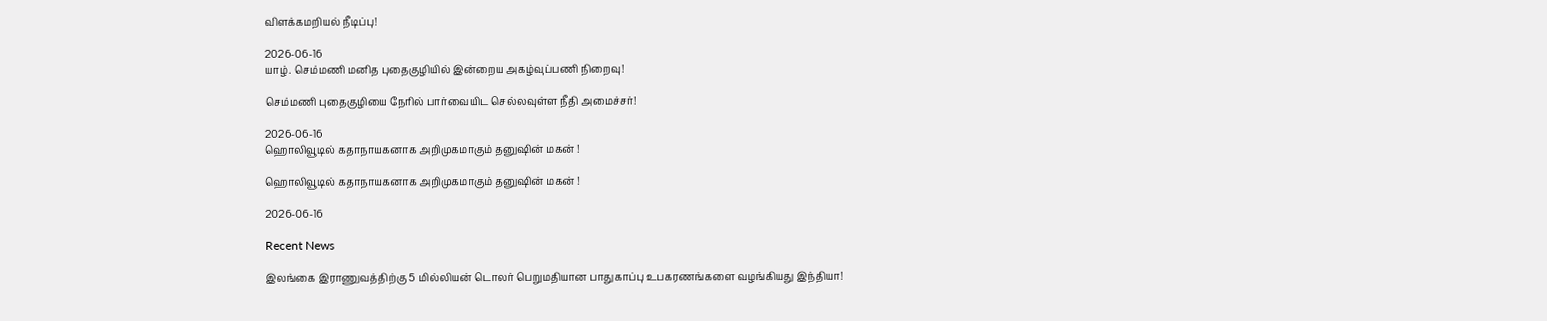விளக்கமறியல் நீடிப்பு!

2026-06-16
யாழ். செம்மணி மனித புதைகுழியில் இன்றைய அகழ்வுப்பணி நிறைவு!

செம்மணி புதைகுழியை நேரில் பார்வையிட செல்லவுள்ள நீதி அமைச்சர்!

2026-06-16
ஹொலிவூடில் கதாநாயகனாக அறிமுகமாகும் தனுஷின் மகன் !

ஹொலிவூடில் கதாநாயகனாக அறிமுகமாகும் தனுஷின் மகன் !

2026-06-16

Recent News

இலங்கை இராணுவத்திற்கு 5 மில்லியன் டொலர் பெறுமதியான பாதுகாப்பு உபகரணங்களை வழங்கியது இந்தியா!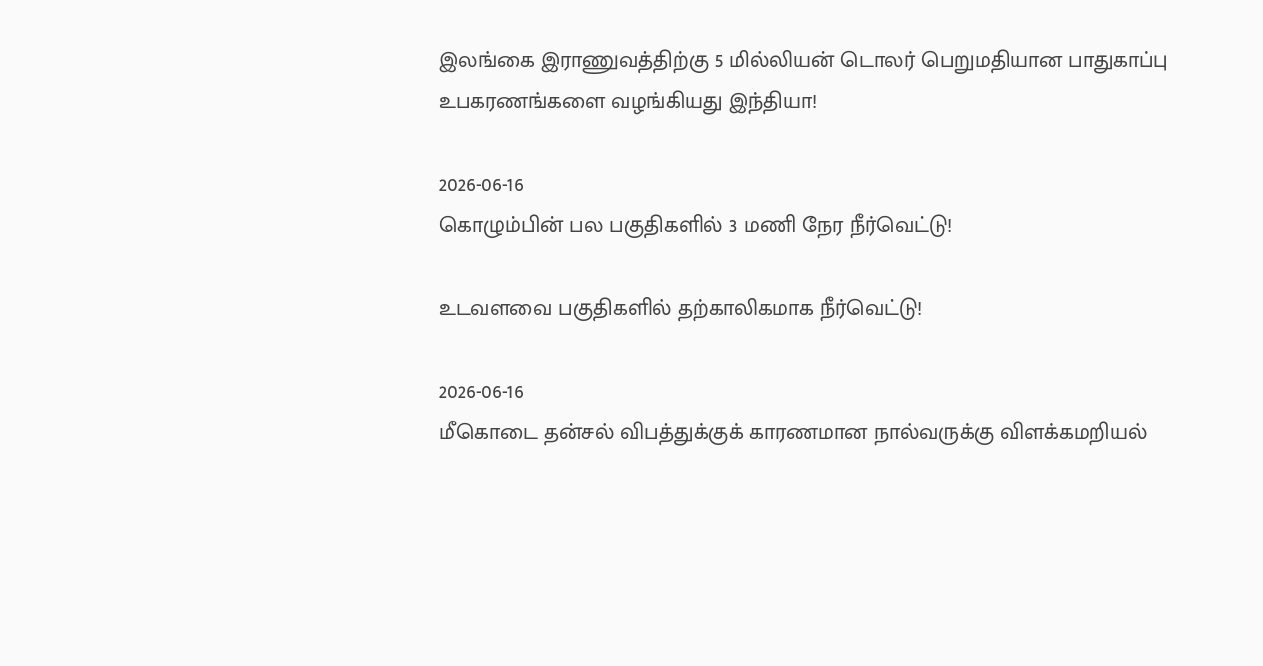இலங்கை இராணுவத்திற்கு 5 மில்லியன் டொலர் பெறுமதியான பாதுகாப்பு உபகரணங்களை வழங்கியது இந்தியா!

2026-06-16
கொழும்பின் பல பகுதிகளில் 3 மணி நேர நீர்வெட்டு!

உடவளவை பகுதிகளில் தற்காலிகமாக நீர்வெட்டு!

2026-06-16
மீகொடை தன்சல் விபத்துக்குக் காரணமான நால்வருக்கு விளக்கமறியல்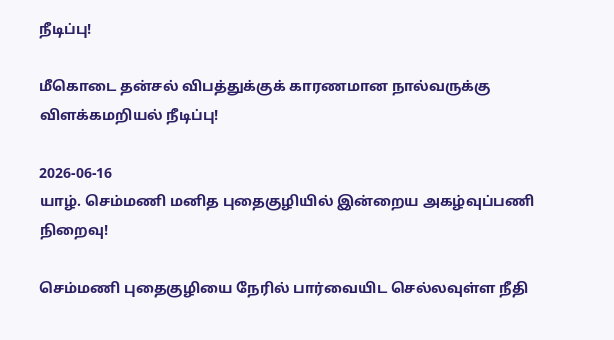நீடிப்பு!

மீகொடை தன்சல் விபத்துக்குக் காரணமான நால்வருக்கு விளக்கமறியல் நீடிப்பு!

2026-06-16
யாழ். செம்மணி மனித புதைகுழியில் இன்றைய அகழ்வுப்பணி நிறைவு!

செம்மணி புதைகுழியை நேரில் பார்வையிட செல்லவுள்ள நீதி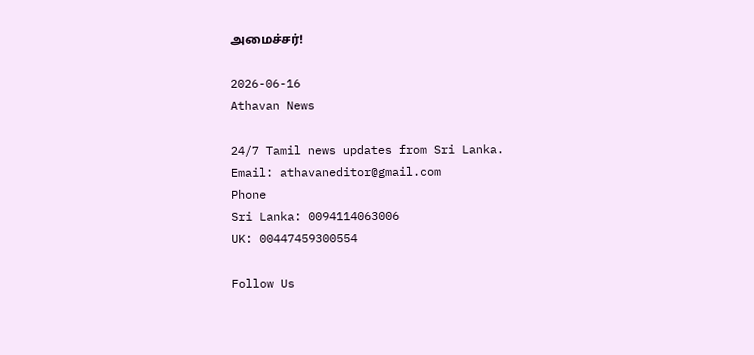அமைச்சர்!

2026-06-16
Athavan News

24/7 Tamil news updates from Sri Lanka.
Email: athavaneditor@gmail.com
Phone
Sri Lanka: 0094114063006
UK: 00447459300554

Follow Us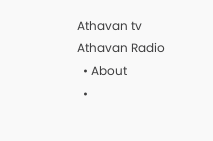Athavan tv
Athavan Radio
  • About
  •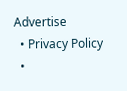Advertise
  • Privacy Policy
  •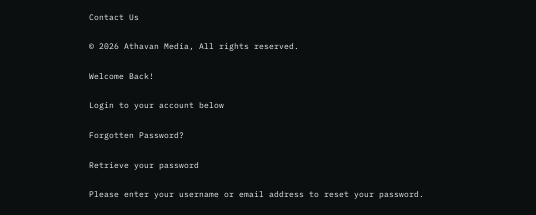Contact Us

© 2026 Athavan Media, All rights reserved.

Welcome Back!

Login to your account below

Forgotten Password?

Retrieve your password

Please enter your username or email address to reset your password.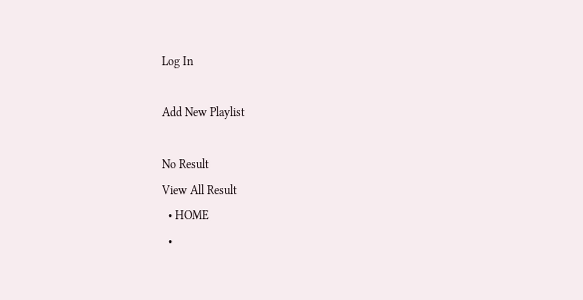Log In

Add New Playlist

No Result
View All Result
  • HOME
  •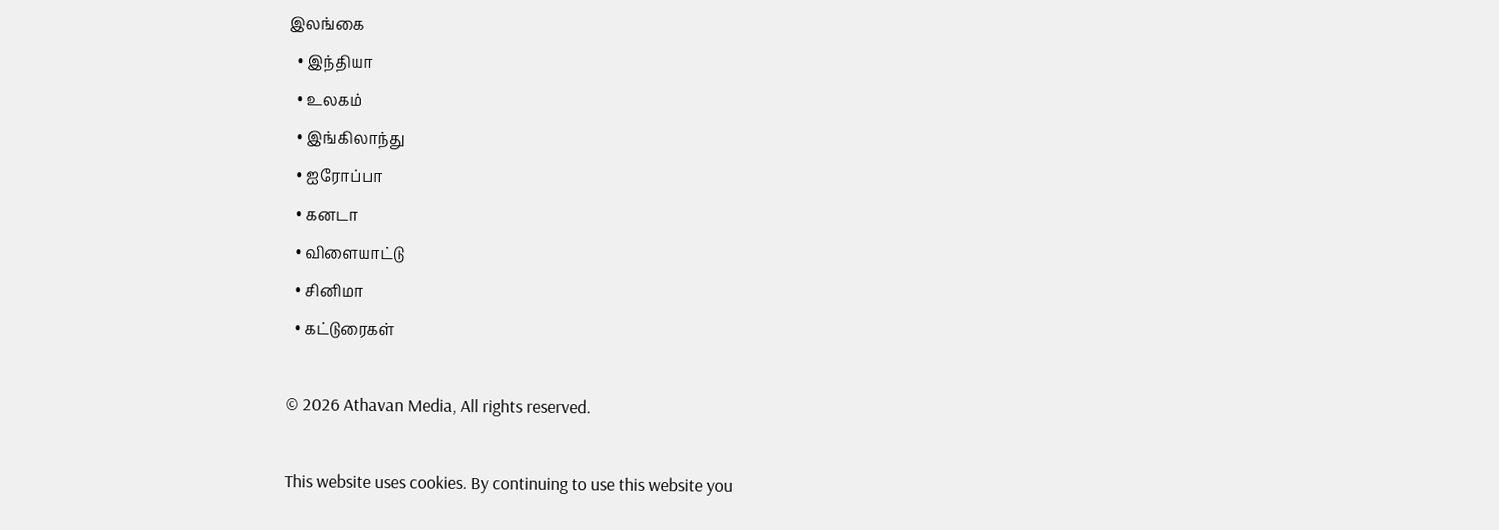இலங்கை
  • இந்தியா
  • உலகம்
  • இங்கிலாந்து
  • ஐரோப்பா
  • கனடா
  • விளையாட்டு
  • சினிமா
  • கட்டுரைகள்

© 2026 Athavan Media, All rights reserved.

This website uses cookies. By continuing to use this website you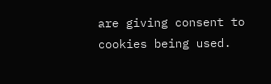are giving consent to cookies being used.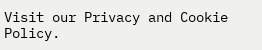Visit our Privacy and Cookie Policy.